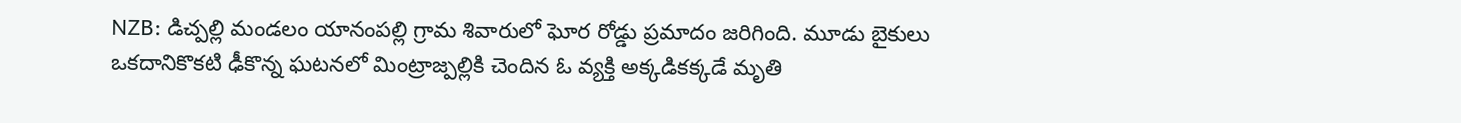NZB: డిచ్పల్లి మండలం యానంపల్లి గ్రామ శివారులో ఘోర రోడ్డు ప్రమాదం జరిగింది. మూడు బైకులు ఒకదానికొకటి ఢీకొన్న ఘటనలో మింట్రాజ్పల్లికి చెందిన ఓ వ్యక్తి అక్కడికక్కడే మృతి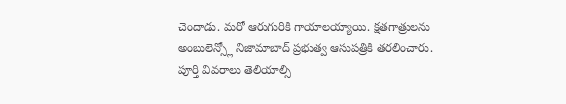చెందాడు. మరో ఆరుగురికి గాయాలయ్యాయి. క్షతగాత్రులను అంబులెన్స్లో నిజామాబాద్ ప్రభుత్వ ఆసుపత్రికి తరలించారు. పూర్తి వివరాలు తెలియాల్సి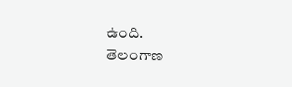ఉంది.
తెలంగాణ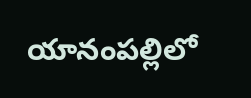యానంపల్లిలో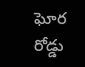ఘోర రోడ్డు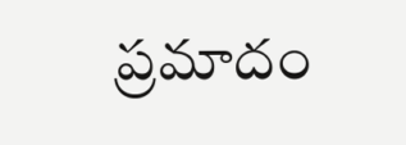ప్రమాదం